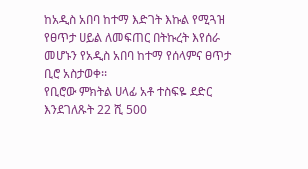ከአዲስ አበባ ከተማ እድገት እኩል የሚጓዝ የፀጥታ ሀይል ለመፍጠር በትኩረት እየሰራ መሆኑን የአዲስ አበባ ከተማ የሰላምና ፀጥታ ቢሮ አስታወቀ፡፡
የቢሮው ምክትል ሀላፊ አቶ ተስፍዬ ደድር እንደገለጹት 22 ሺ 500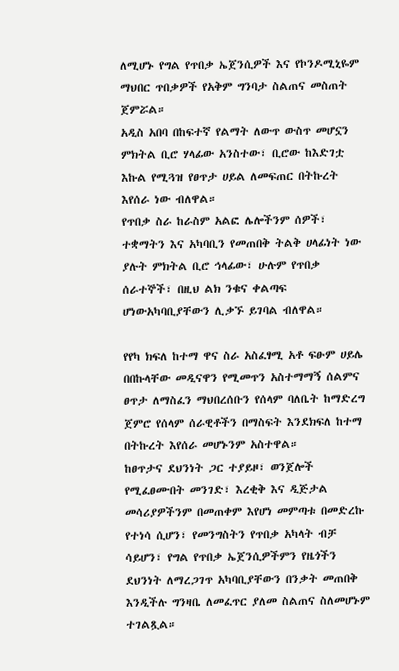ለሚሆኑ የግል የጥበቃ ኤጀንሲዎች እና የኮንዶሚኒዬም ማህበር ጥበቃዎች የአቅም ግንባታ ስልጠና መስጠት ጀምሯል።
አዲስ አበባ በከፍተኛ የልማት ለውጥ ውስጥ መሆኗን ምክትል ቢሮ ሃላፊው አንስተው፣ ቢሮው ከእድገቷ እኩል የሚጓዝ የፀጥታ ሀይል ለመፍጠር በትኩረት እየሰራ ነው ብለዋል።
የጥበቃ ስራ ከራስም አልፎ ሌሎችንም ሰዎች፣ ተቋማትን እና አካባቢን የመጠበቅ ትልቅ ሀላፊነት ነው ያሉት ምክትል ቢሮ ኅላፊው፣ ሁሉም የጥበቃ ሰራተኞች፣ በዚህ ልክ ንቁና ቀልጣፍ ሆነውአካባቢያቸውን ሊቃኙ ይገባል ብለዋል።

የየካ ክፍለ ከተማ ዋና ስራ አስፈፃሚ አቶ ፍፁም ሀይሌ በበኩላቸው መዲናዋን የሚመጥን አስተማማኝ ሰልምና ፀጥታ ለማስፈን ማህበረሰቡን የሰላም ባለቤት ከማድረግ ጀምሮ የሰላም ሰራዊቶችን በማስፍት እንደክፍለ ከተማ በትኩረት እየሰራ መሆኑንም አስተዋል።
ከፀጥታና ደህንነት ጋር ተያይዞ፣ ወንጀሎች የሚፈፀሙበት መንገድ፣ እረቂቅ እና ዲጅታል መሳሪያዎችንም በመጠቀም እየሆነ መምጣቱ በመድረኩ የተነሳ ሲሆን፣ የመንግስትን የጥበቃ አካላት ብቻ ሳይሆን፣ የግል የጥበቃ ኤጀንሲዎችምን የዜጎችን ደህንነት ለማረጋገጥ አካባቢያቸውን በንቃት መጠበቅ እንዲችሉ ግንዛቤ ለመፈጥር ያለመ ስልጠና ስለመሆኑም ተገልጿል።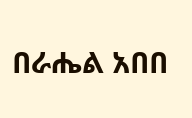በራሔል አበበ